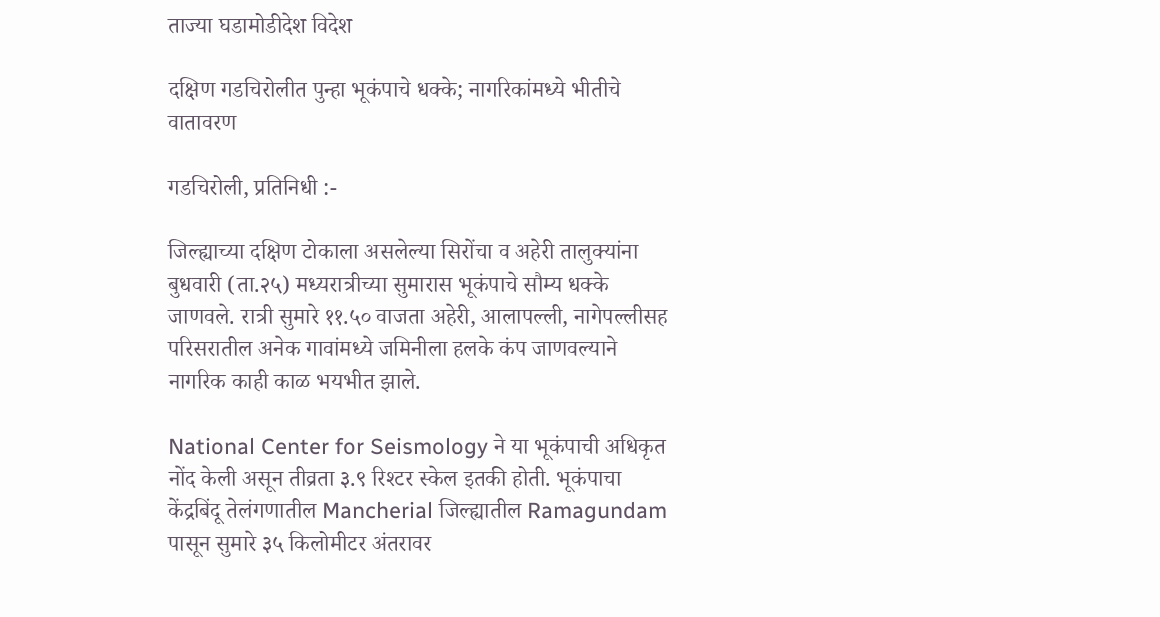ताज्या घडामोडीदेश विदेश

दक्षिण गडचिरोलीत पुन्हा भूकंपाचे धक्के; नागरिकांमध्ये भीतीचे वातावरण

गडचिरोली, प्रतिनिधी :-

जिल्ह्याच्या दक्षिण टोकाला असलेल्या सिरोंचा व अहेरी तालुक्यांना बुधवारी (ता.२५) मध्यरात्रीच्या सुमारास भूकंपाचे सौम्य धक्के जाणवले. रात्री सुमारे ११.५० वाजता अहेरी, आलापल्ली, नागेपल्लीसह परिसरातील अनेक गावांमध्ये जमिनीला हलके कंप जाणवल्याने नागरिक काही काळ भयभीत झाले.

National Center for Seismology ने या भूकंपाची अधिकृत नोंद केली असून तीव्रता ३.९ रिश्टर स्केल इतकी होती. भूकंपाचा केंद्रबिंदू तेलंगणातील Mancherial जिल्ह्यातील Ramagundam पासून सुमारे ३५ किलोमीटर अंतरावर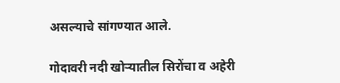असल्याचे सांगण्यात आले.

गोदावरी नदी खोऱ्यातील सिरोंचा व अहेरी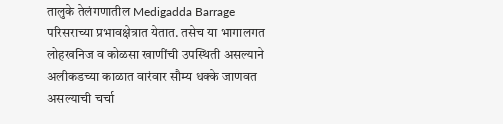तालुके तेलंगणातील Medigadda Barrage परिसराच्या प्रभावक्षेत्रात येतात. तसेच या भागालगत लोहखनिज व कोळसा खाणींची उपस्थिती असल्याने अलीकडच्या काळात वारंवार सौम्य धक्के जाणवत असल्याची चर्चा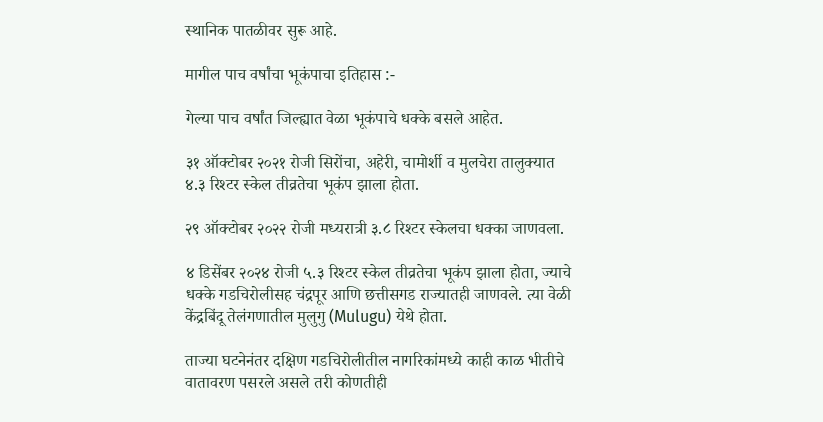स्थानिक पातळीवर सुरू आहे.

मागील पाच वर्षांचा भूकंपाचा इतिहास :-

गेल्या पाच वर्षांत जिल्ह्यात वेळा भूकंपाचे धक्के बसले आहेत.

३१ ऑक्टोबर २०२१ रोजी सिरोंचा, अहेरी, चामोर्शी व मुलचेरा तालुक्यात ४.३ रिश्टर स्केल तीव्रतेचा भूकंप झाला होता.

२९ ऑक्टोबर २०२२ रोजी मध्यरात्री ३.८ रिश्टर स्केलचा धक्का जाणवला.

४ डिसेंबर २०२४ रोजी ५.३ रिश्टर स्केल तीव्रतेचा भूकंप झाला होता, ज्याचे धक्के गडचिरोलीसह चंद्रपूर आणि छत्तीसगड राज्यातही जाणवले. त्या वेळी केंद्रबिंदू तेलंगणातील मुलुगु (Mulugu) येथे होता.

ताज्या घटनेनंतर दक्षिण गडचिरोलीतील नागरिकांमध्ये काही काळ भीतीचे वातावरण पसरले असले तरी कोणतीही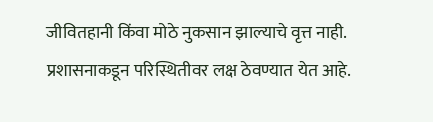जीवितहानी किंवा मोठे नुकसान झाल्याचे वृत्त नाही. प्रशासनाकडून परिस्थितीवर लक्ष ठेवण्यात येत आहे.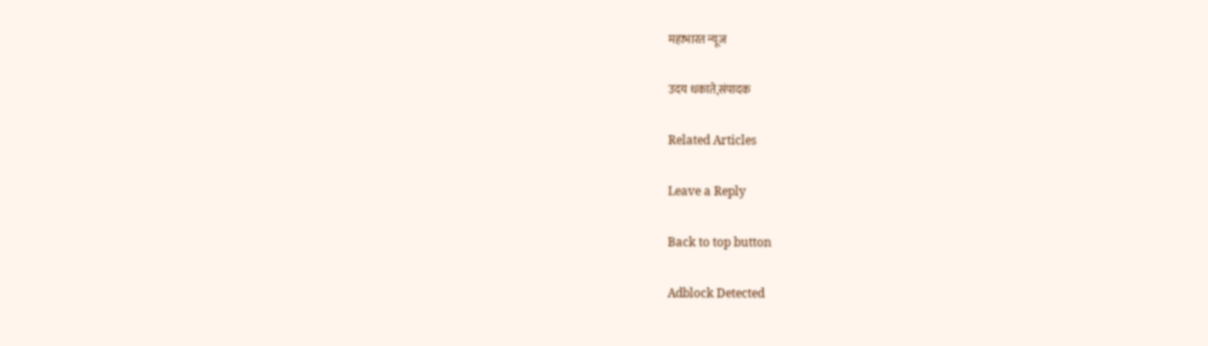महाभारत न्यूज

उदय धकाते,संपादक

Related Articles

Leave a Reply

Back to top button

Adblock Detected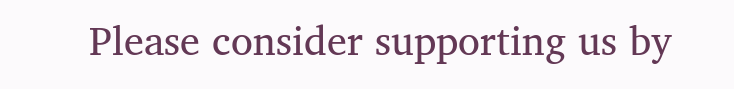Please consider supporting us by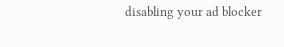disabling your ad blocker